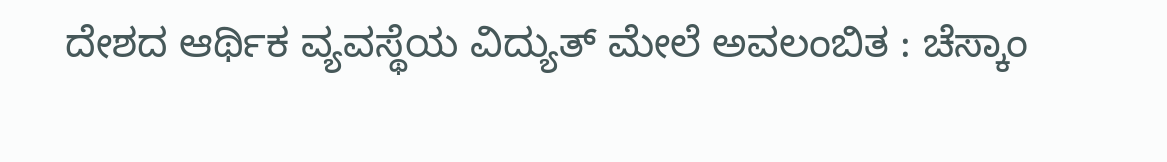ದೇಶದ ಆರ್ಥಿಕ ವ್ಯವಸ್ಥೆಯ ವಿದ್ಯುತ್ ಮೇಲೆ ಅವಲಂಬಿತ : ಚೆಸ್ಕಾಂ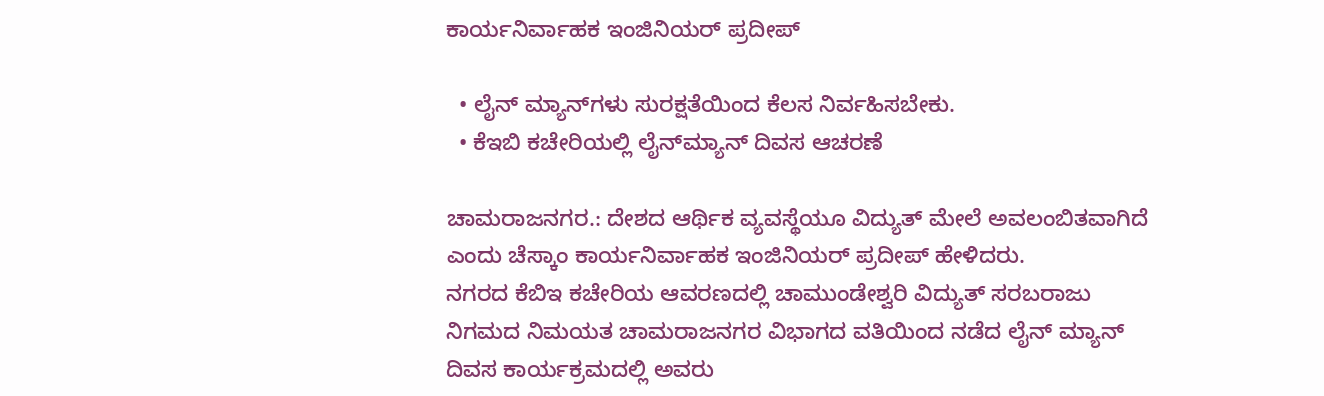ಕಾರ್ಯನಿರ್ವಾಹಕ ಇಂಜಿನಿಯರ್ ಪ್ರದೀಪ್

  • ಲೈನ್‌ ಮ್ಯಾನ್‌ಗಳು ಸುರಕ್ಷತೆಯಿಂದ ಕೆಲಸ ನಿರ್ವಹಿಸಬೇಕು.
  • ಕೆಇಬಿ ಕಚೇರಿಯಲ್ಲಿ ಲೈನ್‌ಮ್ಯಾನ್ ದಿವಸ ಆಚರಣೆ

ಚಾಮರಾಜನಗರ.: ದೇಶದ ಆರ್ಥಿಕ ವ್ಯವಸ್ಥೆಯೂ ವಿದ್ಯುತ್ ಮೇಲೆ ಅವಲಂಬಿತವಾಗಿದೆ ಎಂದು ಚೆಸ್ಕಾಂ ಕಾರ್ಯನಿರ್ವಾಹಕ ಇಂಜಿನಿಯರ್ ಪ್ರದೀಪ್ ಹೇಳಿದರು.
ನಗರದ ಕೆಬಿಇ ಕಚೇರಿಯ ಆವರಣದಲ್ಲಿ ಚಾಮುಂಡೇಶ್ವರಿ ವಿದ್ಯುತ್ ಸರಬರಾಜು ನಿಗಮದ ನಿಮಯತ ಚಾಮರಾಜನಗರ ವಿಭಾಗದ ವತಿಯಿಂದ ನಡೆದ ಲೈನ್‌ ಮ್ಯಾನ್ ದಿವಸ ಕಾರ್ಯಕ್ರಮದಲ್ಲಿ ಅವರು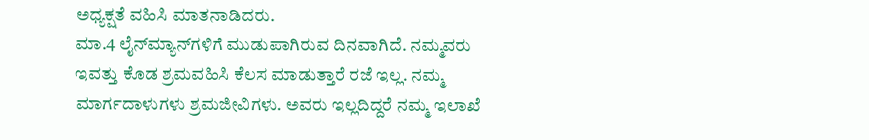ಅಧ್ಯಕ್ಷತೆ ವಹಿಸಿ ಮಾತನಾಡಿದರು.
ಮಾ.4 ಲೈನ್‌ಮ್ಯಾನ್‌ಗಳಿಗೆ ಮುಡುಪಾಗಿರುವ ದಿನವಾಗಿದೆ. ನಮ್ಮವರು ಇವತ್ತು ಕೊಡ ಶ್ರಮವಹಿಸಿ ಕೆಲಸ ಮಾಡುತ್ತಾರೆ ರಜೆ ಇಲ್ಲ. ನಮ್ಮ ಮಾರ್ಗದಾಳುಗಳು ಶ್ರಮಜೀವಿಗಳು. ಅವರು ಇಲ್ಲದಿದ್ದರೆ ನಮ್ಮ ಇಲಾಖೆ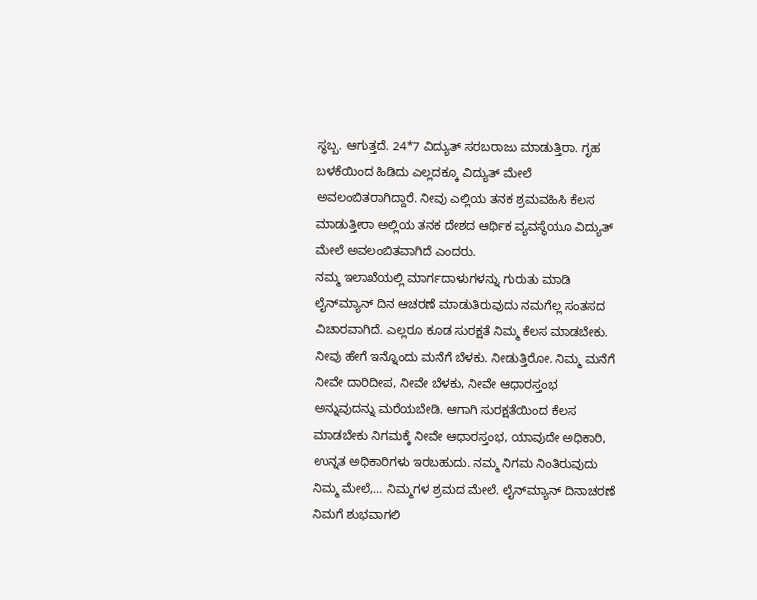ಸ್ಥಬ್ಬ. ಆಗುತ್ತದೆ. 24*7 ವಿದ್ಯುತ್ ಸರಬರಾಜು ಮಾಡುತ್ತಿರಾ. ಗೃಹ ಬಳಕೆಯಿಂದ ಹಿಡಿದು ಎಲ್ಲದಕ್ಕೂ ವಿದ್ಯುತ್ ಮೇಲೆ ಅವಲಂಬಿತರಾಗಿದ್ದಾರೆ. ನೀವು ಎಲ್ಲಿಯ ತನಕ ಶ್ರಮವಹಿಸಿ ಕೆಲಸ ಮಾಡುತ್ತೀರಾ ಅಲ್ಲಿಯ ತನಕ ದೇಶದ ಆರ್ಥಿಕ ವ್ಯವಸ್ಥೆಯೂ ವಿದ್ಯುತ್ ಮೇಲೆ ಅವಲಂಬಿತವಾಗಿದೆ ಎಂದರು.
ನಮ್ಮ ಇಲಾಖೆಯಲ್ಲಿ ಮಾರ್ಗದಾಳುಗಳನ್ನು ಗುರುತು ಮಾಡಿ ಲೈನ್‌ಮ್ಯಾನ್ ದಿನ ಆಚರಣೆ ಮಾಡುತಿರುವುದು ನಮಗೆಲ್ಲ ಸಂತಸದ ವಿಚಾರವಾಗಿದೆ. ಎಲ್ಲರೂ ಕೂಡ ಸುರಕ್ಷತೆ ನಿಮ್ಮ ಕೆಲಸ ಮಾಡಬೇಕು. ನೀವು ಹೇಗೆ ಇನ್ನೊಂದು ಮನೆಗೆ ಬೆಳಕು. ನೀಡುತ್ತಿರೋ. ನಿಮ್ಮ ಮನೆಗೆ ನೀವೇ ದಾರಿದೀಪ, ನೀವೇ ಬೆಳಕು, ನೀವೇ ಆಧಾರಸ್ತಂಭ ಅನ್ನುವುದನ್ನು ಮರೆಯಬೇಡಿ. ಆಗಾಗಿ ಸುರಕ್ಷತೆಯಿಂದ ಕೆಲಸ ಮಾಡಬೇಕು ನಿಗಮಕ್ಕೆ ನೀವೇ ಆಧಾರಸ್ತಂಭ, ಯಾವುದೇ ಅಧಿಕಾರಿ, ಉನ್ನತ ಅಧಿಕಾರಿಗಳು ಇರಬಹುದು. ನಮ್ಮ ನಿಗಮ ನಿಂತಿರುವುದು ನಿಮ್ಮ ಮೇಲೆ,… ನಿಮ್ಮಗಳ ಶ್ರಮದ ಮೇಲೆ. ಲೈನ್‌ಮ್ಯಾನ್ ದಿನಾಚರಣೆ ನಿಮಗೆ ಶುಭವಾಗಲಿ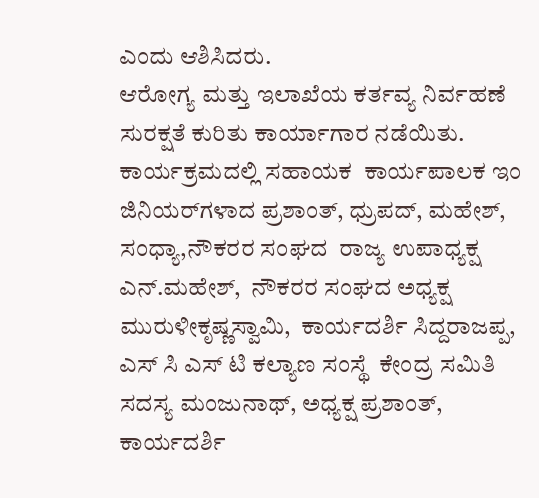ಎಂದು ಆಶಿಸಿದರು.
ಆರೋಗ್ಯ ಮತ್ತು ಇಲಾಖೆಯ ಕರ್ತವ್ಯ ನಿರ್ವಹಣೆ ಸುರಕ್ಷತೆ ಕುರಿತು ಕಾರ್ಯಾಗಾರ ನಡೆಯಿತು. ಕಾರ್ಯಕ್ರಮದಲ್ಲಿ ಸಹಾಯಕ  ಕಾರ್ಯಪಾಲಕ ಇಂ
ಜಿನಿಯರ್‌ಗಳಾದ ಪ್ರಶಾಂತ್, ಧ್ರುಪದ್, ಮಹೇಶ್, ಸಂಧ್ಯಾ,ನೌಕರರ ಸಂಘದ  ರಾಜ್ಯ ಉಪಾಧ್ಯಕ್ಷ ಎನ್.ಮಹೇಶ್,  ನೌಕರರ ಸಂಘದ ಅಧ್ಯಕ್ಷ ಮುರುಳೀಕೃಷ್ಣಸ್ವಾಮಿ,  ಕಾರ್ಯದರ್ಶಿ ಸಿದ್ದರಾಜಪ್ಪ,
ಎಸ್ ಸಿ ಎಸ್ ಟಿ ಕಲ್ಯಾಣ ಸಂಸ್ಥೆ  ಕೇಂದ್ರ ಸಮಿತಿ  ಸದಸ್ಯ ಮಂಜುನಾಥ್, ಅಧ್ಯಕ್ಷ ಪ್ರಶಾಂತ್, ಕಾರ್ಯದರ್ಶಿ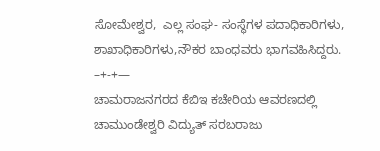ಸೋಮೇಶ್ವರ,  ಎಲ್ಲ ಸಂಘ- ಸಂಸ್ಥೆಗಳ ಪದಾಧಿಕಾರಿಗಳು, ಶಾಖಾಧಿಕಾರಿಗಳು,ನೌಕರ ಬಾಂಧವರು ಭಾಗವಹಿಸಿದ್ದರು.
–+-+—
ಚಾಮರಾಜನಗರದ ಕೆಬಿಇ ಕಚೇರಿಯ ಆವರಣದಲ್ಲಿ ಚಾಮುಂಡೇಶ್ವರಿ ವಿದ್ಯುತ್ ಸರಬರಾಜು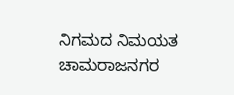ನಿಗಮದ ನಿಮಯತ ಚಾಮರಾಜನಗರ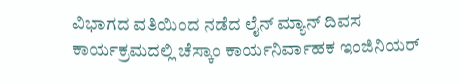ವಿಭಾಗದ ವತಿಯಿಂದ ನಡೆದ ಲೈನ್‌ ಮ್ಯಾನ್ ದಿವಸ ಕಾರ್ಯಕ್ರಮದಲ್ಲಿ ಚೆಸ್ಕಾಂ ಕಾರ್ಯನಿರ್ವಾಹಕ ಇಂಜಿನಿಯರ್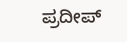ಪ್ರದೀಪ್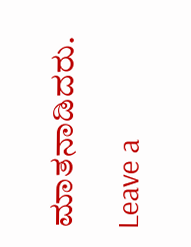ಮಾತನಾಡಿದರು.

Leave a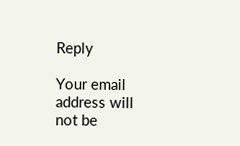Reply

Your email address will not be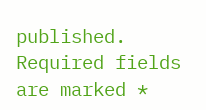published. Required fields are marked *